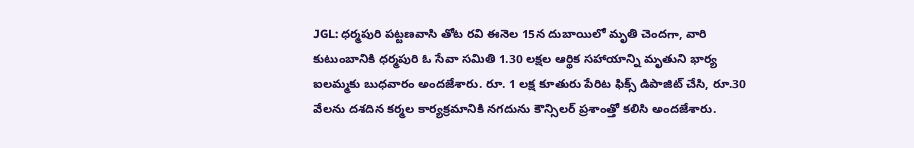JGL: ధర్మపురి పట్టణవాసి తోట రవి ఈనెల 15న దుబాయిలో మృతి చెందగా, వారి కుటుంబానికి ధర్మపురి ఓ సేవా సమితి 1.30 లక్షల ఆర్థిక సహాయాన్ని మృతుని భార్య ఐలమ్మకు బుధవారం అందజేశారు. రూ. 1 లక్ష కూతురు పేరిట ఫిక్స్ డిపాజిట్ చేసి, రూ.30 వేలను దశదిన కర్మల కార్యక్రమానికి నగదును కౌన్సిలర్ ప్రశాంత్తో కలిసి అందజేశారు.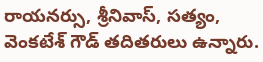రాయనర్సు, శ్రీనివాస్, సత్యం, వెంకటేశ్ గౌడ్ తదితరులు ఉన్నారు.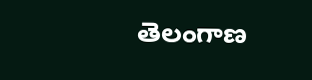తెలంగాణ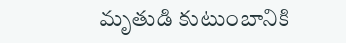మృతుడి కుటుంబానికి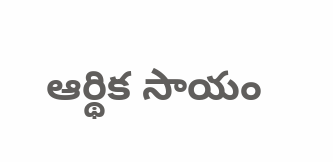ఆర్థిక సాయం